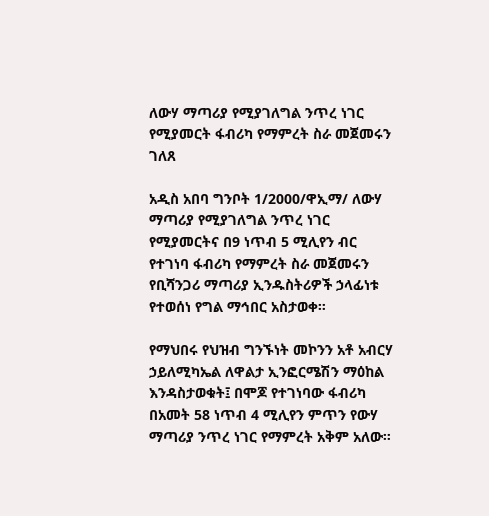ለውሃ ማጣሪያ የሚያገለግል ንጥረ ነገር የሚያመርት ፋብሪካ የማምረት ስራ መጀመሩን ገለጸ

አዲስ አበባ ግንቦት 1/2000/ዋኢማ/ ለውሃ ማጣሪያ የሚያገለግል ንጥረ ነገር የሚያመርትና በ9 ነጥብ 5 ሚሊየን ብር የተገነባ ፋብሪካ የማምረት ስራ መጀመሩን የቢሻንጋሪ ማጣሪያ ኢንዱስትሪዎች ኃላፊነቱ የተወሰነ የግል ማኅበር አስታወቀ።

የማህበሩ የህዝብ ግንኙነት መኮንን አቶ አብርሃ ኃይለሚካኤል ለዋልታ ኢንፎርሜሽን ማዕከል እንዳስታወቁት፤ በሞጆ የተገነባው ፋብሪካ በአመት 58 ነጥብ 4 ሚሊየን ምጥን የውሃ ማጣሪያ ንጥረ ነገር የማምረት አቅም አለው።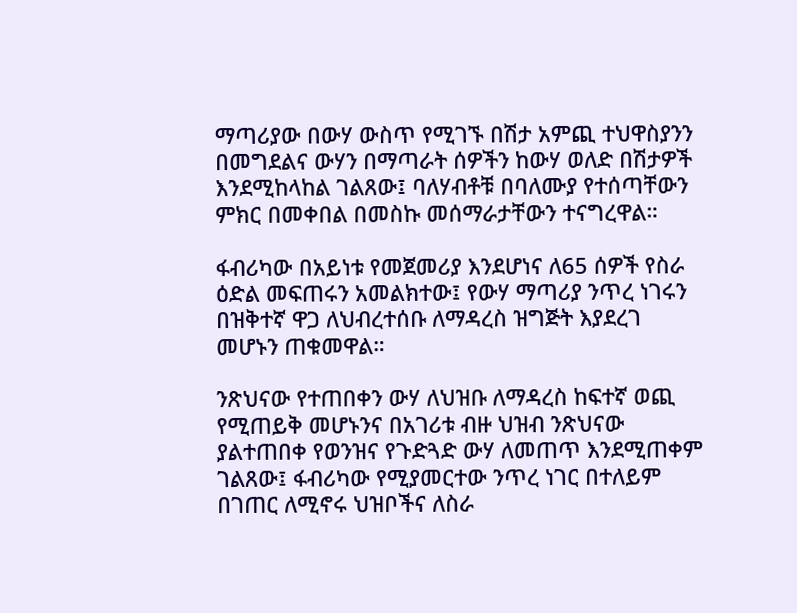ማጣሪያው በውሃ ውስጥ የሚገኙ በሽታ አምጪ ተህዋስያንን በመግደልና ውሃን በማጣራት ሰዎችን ከውሃ ወለድ በሽታዎች እንደሚከላከል ገልጸው፤ ባለሃብቶቹ በባለሙያ የተሰጣቸውን ምክር በመቀበል በመስኩ መሰማራታቸውን ተናግረዋል።

ፋብሪካው በአይነቱ የመጀመሪያ እንደሆነና ለ65 ሰዎች የስራ ዕድል መፍጠሩን አመልክተው፤ የውሃ ማጣሪያ ንጥረ ነገሩን በዝቅተኛ ዋጋ ለህብረተሰቡ ለማዳረስ ዝግጅት እያደረገ መሆኑን ጠቁመዋል።

ንጽህናው የተጠበቀን ውሃ ለህዝቡ ለማዳረስ ከፍተኛ ወጪ የሚጠይቅ መሆኑንና በአገሪቱ ብዙ ህዝብ ንጽህናው ያልተጠበቀ የወንዝና የጉድጓድ ውሃ ለመጠጥ እንደሚጠቀም ገልጸው፤ ፋብሪካው የሚያመርተው ንጥረ ነገር በተለይም በገጠር ለሚኖሩ ህዝቦችና ለስራ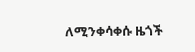ለሚንቀሳቀሱ ዜጎች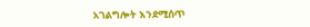አገልግሎት እንደሚሰጥ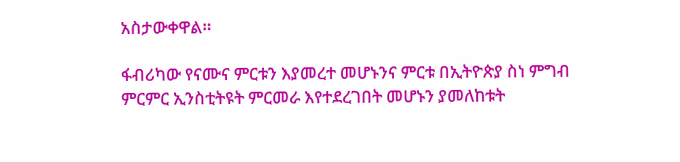አስታውቀዋል።

ፋብሪካው የናሙና ምርቱን እያመረተ መሆኑንና ምርቱ በኢትዮጵያ ስነ ምግብ ምርምር ኢንስቲትዩት ምርመራ እየተደረገበት መሆኑን ያመለከቱት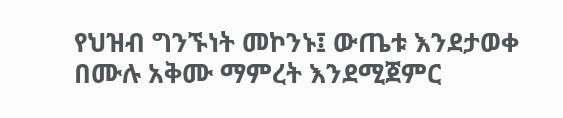የህዝብ ግንኙነት መኮንኑ፤ ውጤቱ እንደታወቀ በሙሉ አቅሙ ማምረት እንደሚጀምር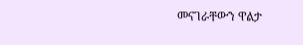መናገራቸውን ዋልታ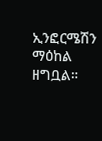ኢንፎርሜሽን ማዕከል ዘግቧል።